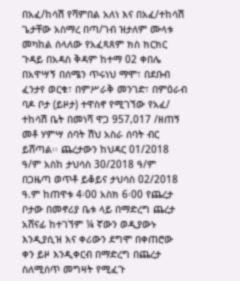በአፈ/ከሳሽ የሻምበል አለነ እና በአፈ/ተከሳሽ ጌታቸው አስማረ በጣ/ገብ ዝታለም ሙላቱ መካከል ሰላለው የአፈጻጸም ክስ ክርክር ጉዳይ በአዳስ ቅዳም ከተማ 02 ቀበሌ በአዋሣኝ በሰሜን ጥሩነህ ማሞ፣ በደቡብ ፈንታየ ወርቁ፣ በምሥራቅ መንገድ፣ በምዕራብ ባዶ ቦታ (ይዞታ) ተዋስኖ የሚገኘው የአፈ/ ተከሳሽ ቤት በመነሻ ዋጋ 957,017 /ዘጠኝ መቶ ሃምሣ ሰባት ሽህ አስራ ሰባት ብር ይሸጣል፡፡ ጨረታውን ከህዳር 01/2018 ዓ/ም አስከ ታህሳስ 30/2018 ዓ/ም በጋዜጣ ወጥቶ ይቆይና ታህሳስ 02/2018 ዓ.ም ከጠዋቱ 4፡00 አስክ 6፡00 የጨረታ ቦታው በመኖሪያ ቤቱ ላይ በማድረግ ጨረታ አሸናፊ ከተገኘም ¼ ኛውን ወዲያውኑ እንዲያሲዝ እና ቀሪውን ደግሞ በቀጠሮው ቀን ይዞ እንዲቀርብ በማድረግ በጨረታ ስለሚሰጥ መግዛት የሚፈጉ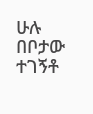ሁሉ በቦታው ተገኝቶ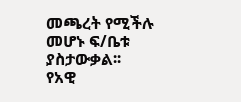መጫረት የሚችሉ መሆኑ ፍ/ቤቱ ያስታውቃል፡፡
የአዊ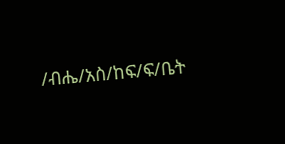/ብሔ/አስ/ከፍ/ፍ/ቤት